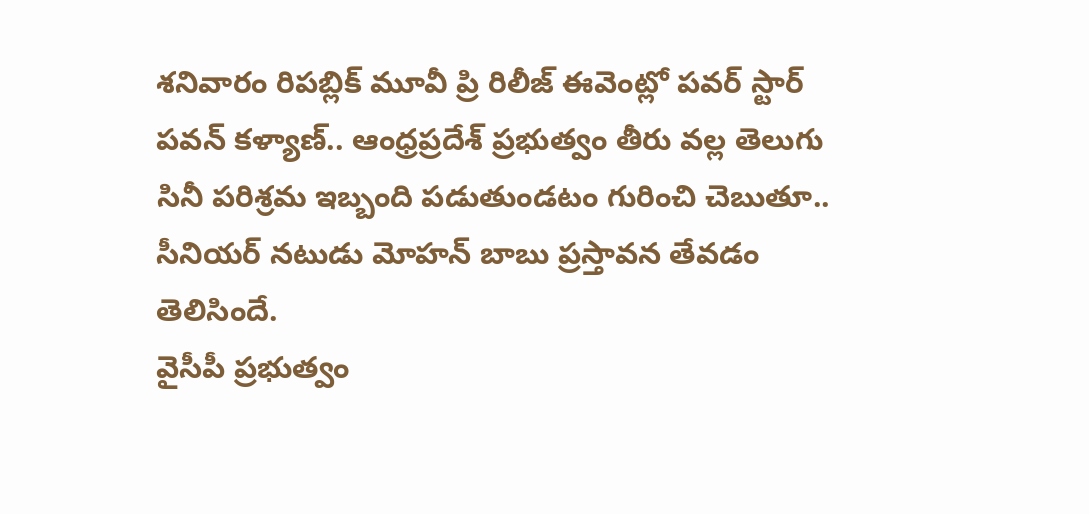శనివారం రిపబ్లిక్ మూవీ ప్రి రిలీజ్ ఈవెంట్లో పవర్ స్టార్ పవన్ కళ్యాణ్.. ఆంధ్రప్రదేశ్ ప్రభుత్వం తీరు వల్ల తెలుగు సినీ పరిశ్రమ ఇబ్బంది పడుతుండటం గురించి చెబుతూ.. సీనియర్ నటుడు మోహన్ బాబు ప్రస్తావన తేవడం తెలిసిందే.
వైసీపీ ప్రభుత్వం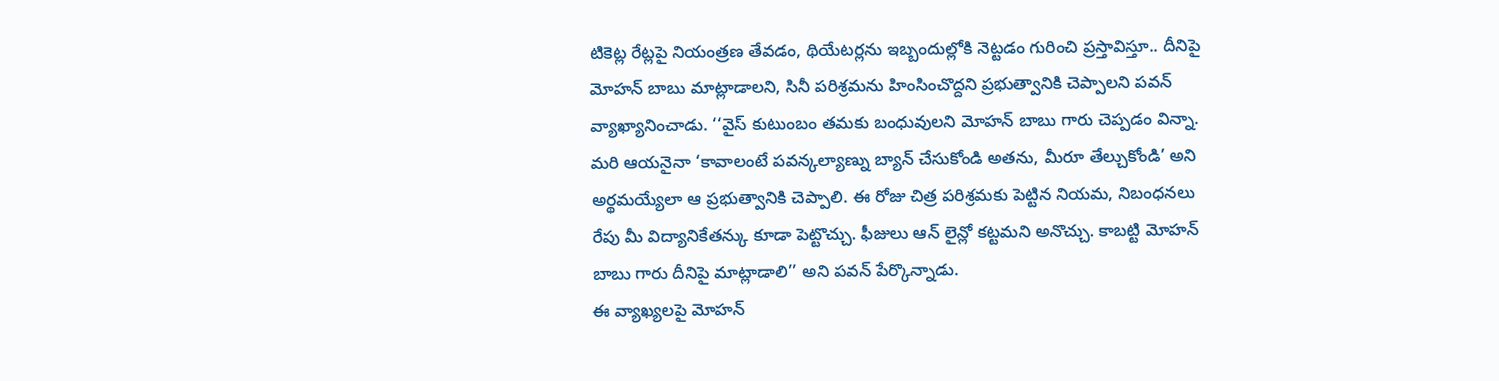టికెట్ల రేట్లపై నియంత్రణ తేవడం, థియేటర్లను ఇబ్బందుల్లోకి నెట్టడం గురించి ప్రస్తావిస్తూ.. దీనిపై మోహన్ బాబు మాట్లాడాలని, సినీ పరిశ్రమను హింసించొద్దని ప్రభుత్వానికి చెప్పాలని పవన్ వ్యాఖ్యానించాడు. ‘‘వైస్ కుటుంబం తమకు బంధువులని మోహన్ బాబు గారు చెప్పడం విన్నా.
మరి ఆయనైనా ‘కావాలంటే పవన్కల్యాణ్ను బ్యాన్ చేసుకోండి అతను, మీరూ తేల్చుకోండి’ అని అర్థమయ్యేలా ఆ ప్రభుత్వానికి చెప్పాలి. ఈ రోజు చిత్ర పరిశ్రమకు పెట్టిన నియమ, నిబంధనలు రేపు మీ విద్యానికేతన్కు కూడా పెట్టొచ్చు. ఫీజులు ఆన్ లైన్లో కట్టమని అనొచ్చు. కాబట్టి మోహన్ బాబు గారు దీనిపై మాట్లాడాలి’’ అని పవన్ పేర్కొన్నాడు.
ఈ వ్యాఖ్యలపై మోహన్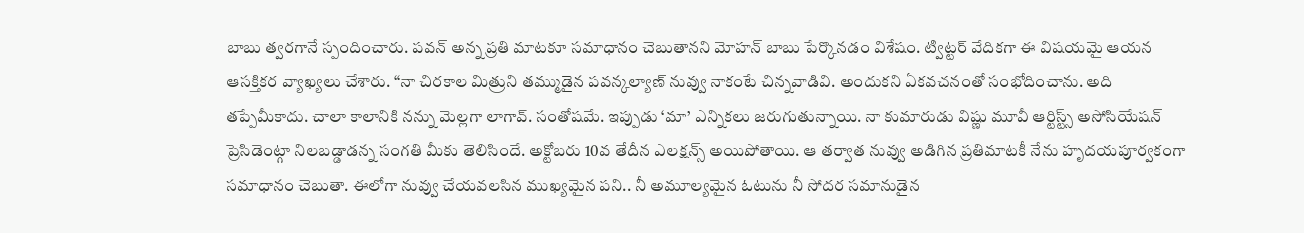బాబు త్వరగానే స్పందించారు. పవన్ అన్న ప్రతి మాటకూ సమాధానం చెబుతానని మోహన్ బాబు పేర్కొనడం విశేషం. ట్విట్టర్ వేదికగా ఈ విషయమై ఆయన ఆసక్తికర వ్యాఖ్యలు చేశారు. “నా చిరకాల మిత్రుని తమ్ముడైన పవన్కల్యాణ్ నువ్వు నాకంటే చిన్నవాడివి. అందుకని ఏకవచనంతో సంభోదించాను. అది తప్పేమీకాదు. చాలా కాలానికి నన్ను మెల్లగా లాగావ్. సంతోషమే. ఇప్పుడు ‘మా’ ఎన్నికలు జరుగుతున్నాయి. నా కుమారుడు విష్ణు మూవీ ఆర్టిస్ట్స్ అసోసియేషన్ ప్రెసిడెంట్గా నిలబడ్డాడన్న సంగతి మీకు తెలిసిందే. అక్టోబరు 10వ తేదీన ఎలక్షన్స్ అయిపోతాయి. ఆ తర్వాత నువ్వు అడిగిన ప్రతిమాటకీ నేను హృదయపూర్వకంగా సమాధానం చెబుతా. ఈలోగా నువ్వు చేయవలసిన ముఖ్యమైన పని.. నీ అమూల్యమైన ఓటును నీ సోదర సమానుడైన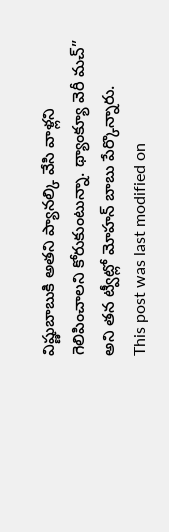విష్ణుబాబుకి అతని ప్యానల్కి వేసి వాళ్లని గెలిపించాలని కోరుకుంటున్నా. థ్యాంక్యూ వెరీ మచ్” అని తన ట్వీట్లో మోహన్ బాబు పేర్కొన్నారు.
This post was last modified on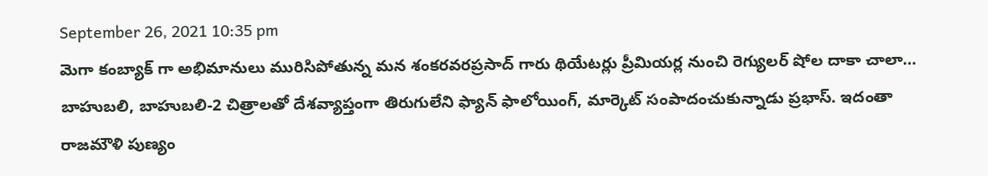September 26, 2021 10:35 pm
మెగా కంబ్యాక్ గా అభిమానులు మురిసిపోతున్న మన శంకరవరప్రసాద్ గారు థియేటర్లు ప్రీమియర్ల నుంచి రెగ్యులర్ షోల దాకా చాలా…
బాహుబలి, బాహుబలి-2 చిత్రాలతో దేశవ్యాప్తంగా తిరుగులేని ఫ్యాన్ ఫాలోయింగ్, మార్కెట్ సంపాదంచుకున్నాడు ప్రభాస్. ఇదంతా రాజమౌళి పుణ్యం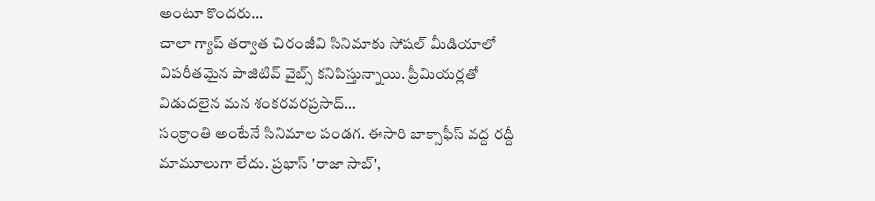అంటూ కొందరు…
చాలా గ్యాప్ తర్వాత చిరంజీవి సినిమాకు సోషల్ మీడియాలో విపరీతమైన పాజిటివ్ వైబ్స్ కనిపిస్తున్నాయి. ప్రీమియర్లతో విడుదలైన మన శంకరవరప్రసాద్…
సంక్రాంతి అంటేనే సినిమాల పండగ. ఈసారి బాక్సాఫీస్ వద్ద రద్దీ మామూలుగా లేదు. ప్రభాస్ 'రాజా సాబ్',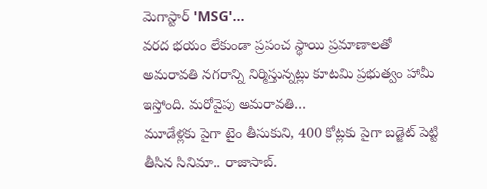మెగాస్టార్ 'MSG'…
వరద భయం లేకుండా ప్రపంచ స్థాయి ప్రమాణాలతో అమరావతి నగరాన్ని నిర్మిస్తున్నట్లు కూటమి ప్రభుత్వం హామీ ఇస్తోంది. మరోవైపు అమరావతి…
మూడేళ్లకు పైగా టైం తీసుకుని, 400 కోట్లకు పైగా బడ్జెట్ పెట్టి తీసిన సినిమా.. రాజాసాబ్.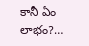కానీ ఏం లాభం?…